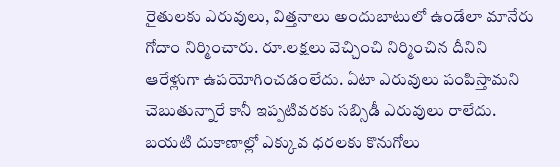రైతులకు ఎరువులు, విత్తనాలు అందుబాటులో ఉండేలా మానేరు గోదాం నిర్మించారు. రూ.లక్షలు వెచ్చించి నిర్మించిన దీనిని ఆరేళ్లుగా ఉపయోగించడంలేదు. ఏటా ఎరువులు పంపిస్తామని చెబుతున్నారే కానీ ఇప్పటివరకు సబ్సిడీ ఎరువులు రాలేదు. బయటి దుకాణాల్లో ఎక్కువ ధరలకు కొనుగోలు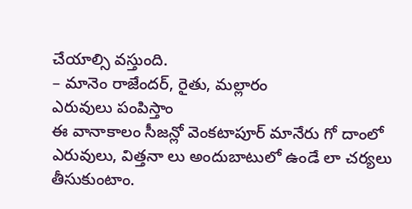చేయాల్సి వస్తుంది.
– మానెం రాజేందర్, రైతు, మల్లారం
ఎరువులు పంపిస్తాం
ఈ వానాకాలం సీజన్లో వెంకటాపూర్ మానేరు గో దాంలో ఎరువులు, విత్తనా లు అందుబాటులో ఉండే లా చర్యలు తీసుకుంటాం.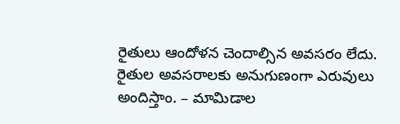రైతులు ఆందోళన చెందాల్సిన అవసరం లేదు. రైతుల అవసరాలకు అనుగుణంగా ఎరువులు అందిస్తాం. – మామిడాల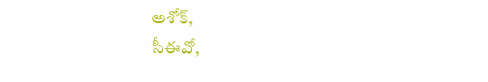అశోక్,
సీఈవో,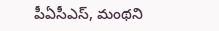పీఏసీఎస్, మంథని